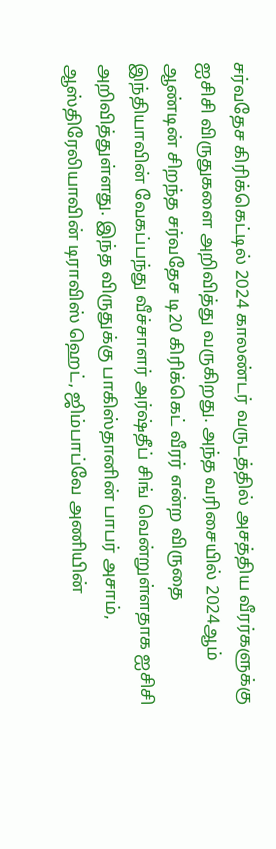சர்வதேச கிரிக்கெட்டில் 2024 காலண்டர் வருடத்தில் அசத்திய வீரர்களுக்கு ஐசிசி விருதுகளை அறிவித்து வருகிறது. அந்த வரிசையில் 2024ஆம் ஆண்டின் சிறந்த சர்வதேச டி20 கிரிக்கெட் வீரர் என்ற விருதை இந்தியாவின் வேகப்பந்து வீச்சாளர் அர்ஷ்தீப் சிங் வென்றுள்ளதாக ஐசிசி அறிவித்துள்ளது. இந்த விருதுக்கு பாகிஸ்தானின் பாபர் அசாம், ஆஸ்திரேலியாவின் டிராவிஸ் ஹெட், ஜிம்பாப்வே அணியின்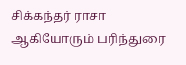சிக்கந்தர் ராசா ஆகியோரும் பரிந்துரை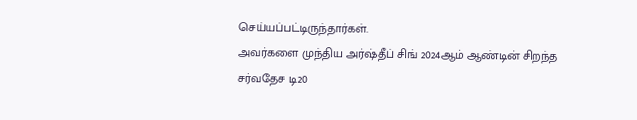செய்யப்பட்டிருந்தார்கள்.
அவர்களை முந்திய அர்ஷ்தீப் சிங் 2024ஆம் ஆண்டின் சிறந்த சர்வதேச டி20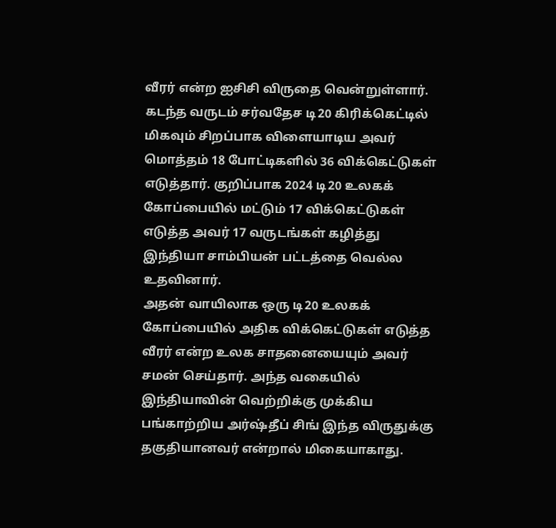வீரர் என்ற ஐசிசி விருதை வென்றுள்ளார். கடந்த வருடம் சர்வதேச டி20 கிரிக்கெட்டில் மிகவும் சிறப்பாக விளையாடிய அவர் மொத்தம் 18 போட்டிகளில் 36 விக்கெட்டுகள் எடுத்தார். குறிப்பாக 2024 டி20 உலகக் கோப்பையில் மட்டும் 17 விக்கெட்டுகள் எடுத்த அவர் 17 வருடங்கள் கழித்து இந்தியா சாம்பியன் பட்டத்தை வெல்ல உதவினார்.
அதன் வாயிலாக ஒரு டி20 உலகக் கோப்பையில் அதிக விக்கெட்டுகள் எடுத்த வீரர் என்ற உலக சாதனையையும் அவர் சமன் செய்தார். அந்த வகையில் இந்தியாவின் வெற்றிக்கு முக்கிய பங்காற்றிய அர்ஷ்தீப் சிங் இந்த விருதுக்கு தகுதியானவர் என்றால் மிகையாகாது.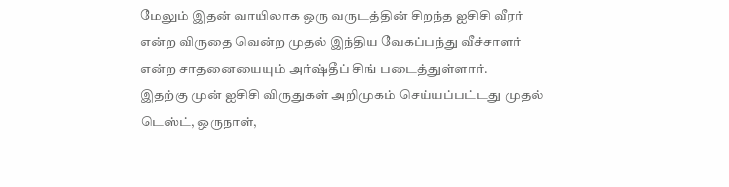மேலும் இதன் வாயிலாக ஒரு வருடத்தின் சிறந்த ஐசிசி வீரர் என்ற விருதை வென்ற முதல் இந்திய வேகப்பந்து வீச்சாளர் என்ற சாதனையையும் அர்ஷ்தீப் சிங் படைத்துள்ளார்.
இதற்கு முன் ஐசிசி விருதுகள் அறிமுகம் செய்யப்பட்டது முதல் டெஸ்ட், ஒருநாள்,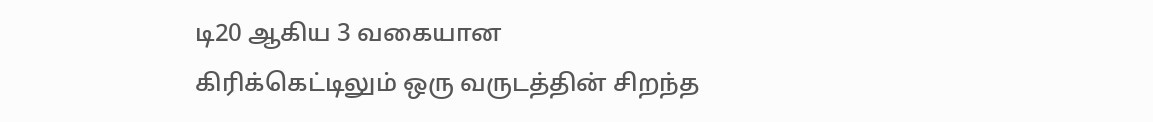டி20 ஆகிய 3 வகையான கிரிக்கெட்டிலும் ஒரு வருடத்தின் சிறந்த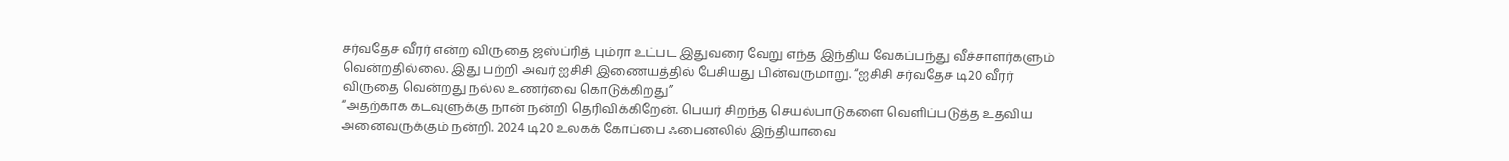சர்வதேச வீரர் என்ற விருதை ஜஸ்ப்ரித் பும்ரா உட்பட இதுவரை வேறு எந்த இந்திய வேகப்பந்து வீச்சாளர்களும் வென்றதில்லை. இது பற்றி அவர் ஐசிசி இணையத்தில் பேசியது பின்வருமாறு. “ஐசிசி சர்வதேச டி20 வீரர் விருதை வென்றது நல்ல உணர்வை கொடுக்கிறது”
“அதற்காக கடவுளுக்கு நான் நன்றி தெரிவிக்கிறேன். பெயர் சிறந்த செயல்பாடுகளை வெளிப்படுத்த உதவிய அனைவருக்கும் நன்றி. 2024 டி20 உலகக் கோப்பை ஃபைனலில் இந்தியாவை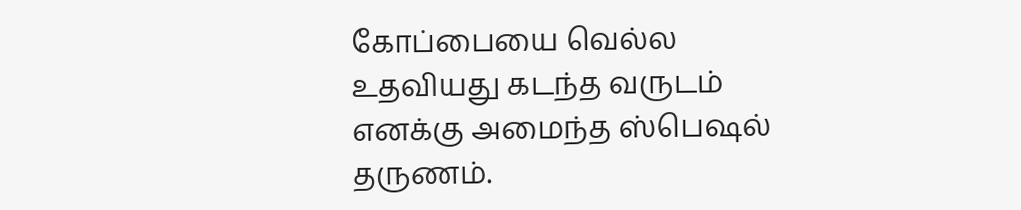கோப்பையை வெல்ல உதவியது கடந்த வருடம் எனக்கு அமைந்த ஸ்பெஷல் தருணம்.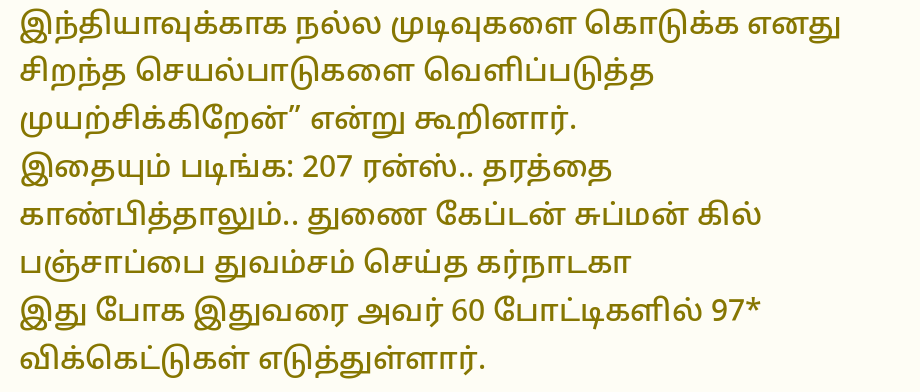இந்தியாவுக்காக நல்ல முடிவுகளை கொடுக்க எனது சிறந்த செயல்பாடுகளை வெளிப்படுத்த முயற்சிக்கிறேன்” என்று கூறினார்.
இதையும் படிங்க: 207 ரன்ஸ்.. தரத்தை காண்பித்தாலும்.. துணை கேப்டன் சுப்மன் கில் பஞ்சாப்பை துவம்சம் செய்த கர்நாடகா
இது போக இதுவரை அவர் 60 போட்டிகளில் 97* விக்கெட்டுகள் எடுத்துள்ளார்.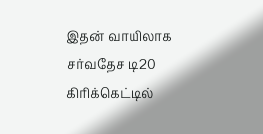இதன் வாயிலாக சர்வதேச டி20 கிரிக்கெட்டில்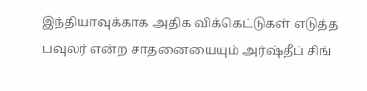இந்தியாவுக்காக அதிக விக்கெட்டுகள் எடுத்த பவுலர் என்ற சாதனையையும் அர்ஷ்தீப் சிங்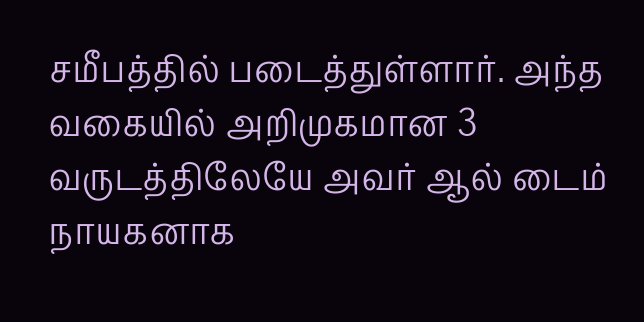சமீபத்தில் படைத்துள்ளார். அந்த வகையில் அறிமுகமான 3 வருடத்திலேயே அவர் ஆல் டைம் நாயகனாக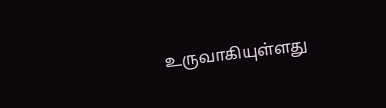உருவாகியுள்ளது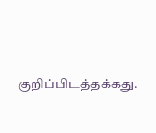குறிப்பிடத்தக்கது.